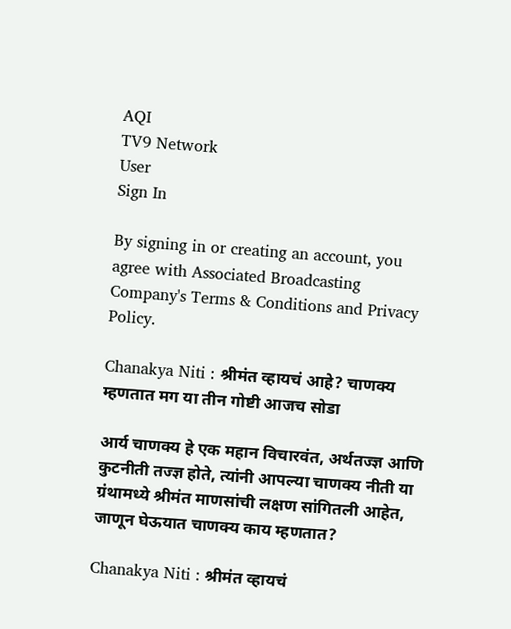AQI
TV9 Network
User
Sign In

By signing in or creating an account, you agree with Associated Broadcasting Company's Terms & Conditions and Privacy Policy.

Chanakya Niti : श्रीमंत व्हायचं आहे? चाणक्य म्हणतात मग या तीन गोष्टी आजच सोडा

आर्य चाणक्य हे एक महान विचारवंत, अर्थतज्ज्ञ आणि कुटनीती तज्ज्ञ होते, त्यांनी आपल्या चाणक्य नीती या ग्रंथामध्ये श्रीमंत माणसांची लक्षण सांगितली आहेत, जाणून घेऊयात चाणक्य काय म्हणतात?

Chanakya Niti : श्रीमंत व्हायचं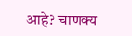आहे? चाणक्य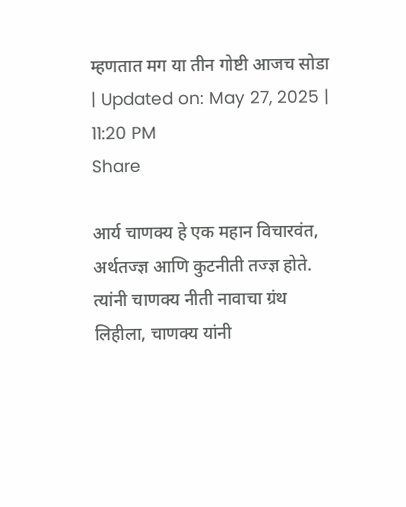म्हणतात मग या तीन गोष्टी आजच सोडा
| Updated on: May 27, 2025 | 11:20 PM
Share

आर्य चाणक्य हे एक महान विचारवंत, अर्थतज्ज्ञ आणि कुटनीती तज्ज्ञ होते. त्यांनी चाणक्य नीती नावाचा ग्रंथ लिहीला, चाणक्य यांनी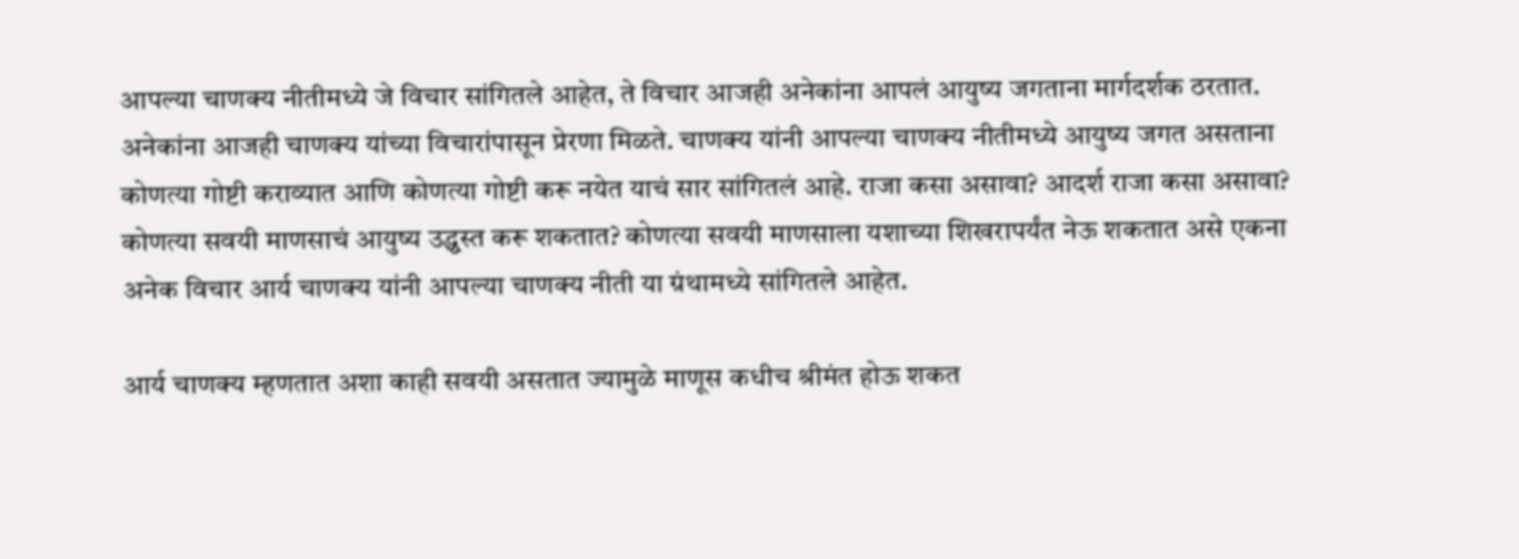आपल्या चाणक्य नीतीमध्ये जे विचार सांगितले आहेत, ते विचार आजही अनेकांना आपलं आयुष्य जगताना मार्गदर्शक ठरतात. अनेकांना आजही चाणक्य यांच्या विचारांपासून प्रेरणा मिळते. चाणक्य यांनी आपल्या चाणक्य नीतीमध्ये आयुष्य जगत असताना कोणत्या गोष्टी कराव्यात आणि कोणत्या गोष्टी करू नयेत याचं सार सांगितलं आहे. राजा कसा असावा? आदर्श राजा कसा असावा? कोणत्या सवयी माणसाचं आयुष्य उद्ध्वस्त करू शकतात? कोणत्या सवयी माणसाला यशाच्या शिखरापर्यंत नेऊ शकतात असे एकना अनेक विचार आर्य चाणक्य यांनी आपल्या चाणक्य नीती या ग्रंथामध्ये सांगितले आहेत.

आर्य चाणक्य म्हणतात अशा काही सवयी असतात ज्यामुळे माणूस कधीच श्रीमंत होऊ शकत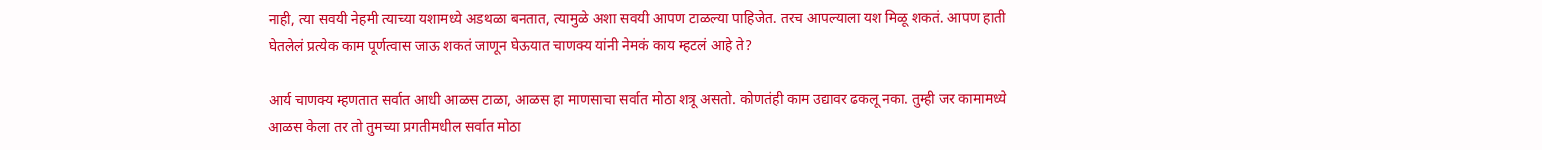नाही, त्या सवयी नेहमी त्याच्या यशामध्ये अडथळा बनतात, त्यामुळे अशा सवयी आपण टाळल्या पाहिजेत. तरच आपल्याला यश मिळू शकतं. आपण हाती घेतलेलं प्रत्येक काम पूर्णत्वास जाऊ शकतं जाणून घेऊयात चाणक्य यांनी नेमकं काय म्हटलं आहे ते?

आर्य चाणक्य म्हणतात सर्वात आधी आळस टाळा, आळस हा माणसाचा सर्वात मोठा शत्रू असतो. कोणतंही काम उद्यावर ढकलू नका. तुम्ही जर कामामध्ये आळस केला तर तो तुमच्या प्रगतीमधील सर्वात मोठा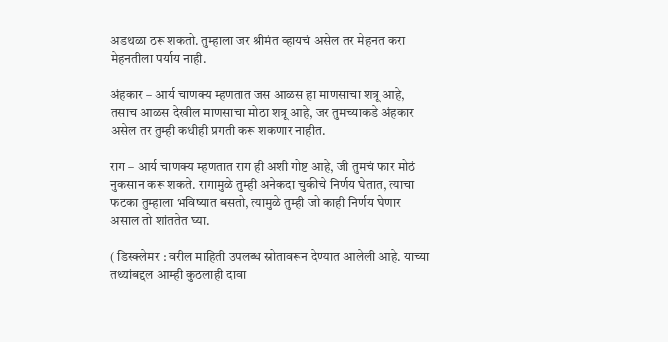अडथळा ठरू शकतो. तुम्हाला जर श्रीमंत व्हायचं असेल तर मेहनत करा मेहनतीला पर्याय नाही.

अंहकार – आर्य चाणक्य म्हणतात जस आळस हा माणसाचा शत्रू आहे, तसाच आळस देखील माणसाचा मोठा शत्रू आहे, जर तुमच्याकडे अंहकार असेल तर तुम्ही कधीही प्रगती करू शकणार नाहीत.

राग – आर्य चाणक्य म्हणतात राग ही अशी गोष्ट आहे, जी तुमचं फार मोठं नुकसान करू शकते. रागामुळे तुम्ही अनेकदा चुकीचे निर्णय घेतात, त्याचा फटका तुम्हाला भविष्यात बसतो, त्यामुळे तुम्ही जो काही निर्णय घेणार असाल तो शांततेत घ्या.

( डिस्क्लेमर : वरील माहिती उपलब्ध स्रोतावरून देण्यात आलेली आहे. याच्या तथ्यांबद्दल आम्ही कुठलाही दावा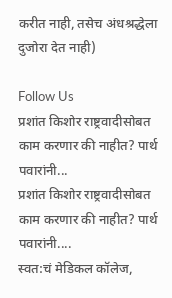करीत नाही, तसेच अंधश्रद्धेला दुजोरा देत नाही)

Follow Us
प्रशांत किशोर राष्ट्रवादीसोबत काम करणार की नाहीत? पार्थ पवारांनी...
प्रशांत किशोर राष्ट्रवादीसोबत काम करणार की नाहीत? पार्थ पवारांनी....
स्वत:चं मेडिकल कॉलेज,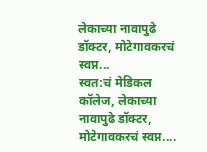लेकाच्या नावापुढे डॉक्टर, मोटेगावकरचं स्वप्न...
स्वत:चं मेडिकल कॉलेज, लेकाच्या नावापुढे डॉक्टर, मोटेगावकरचं स्वप्न....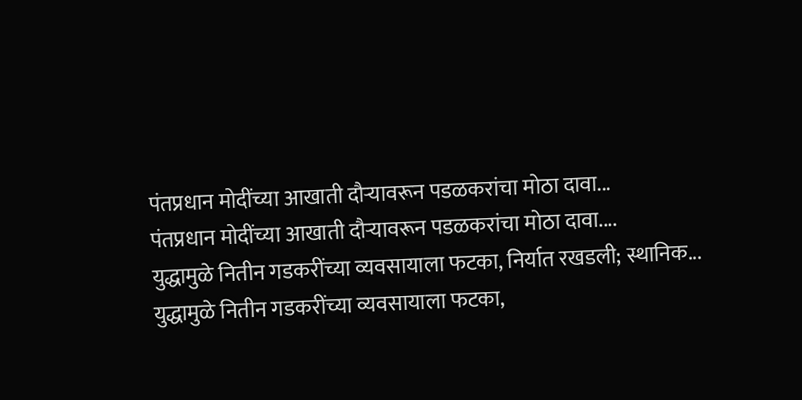पंतप्रधान मोदींच्या आखाती दौऱ्यावरून पडळकरांचा मोठा दावा...
पंतप्रधान मोदींच्या आखाती दौऱ्यावरून पडळकरांचा मोठा दावा....
युद्धामुळे नितीन गडकरींच्या व्यवसायाला फटका, निर्यात रखडली; स्थानिक...
युद्धामुळे नितीन गडकरींच्या व्यवसायाला फटका,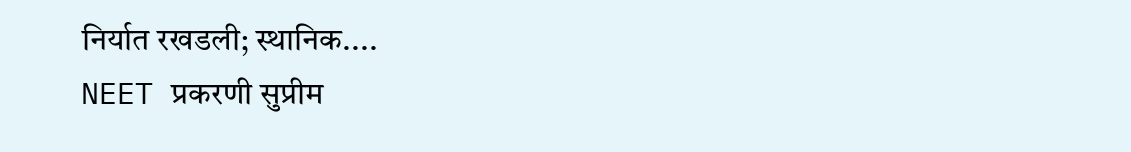निर्यात रखडली; स्थानिक....
NEET प्रकरणी सुप्रीम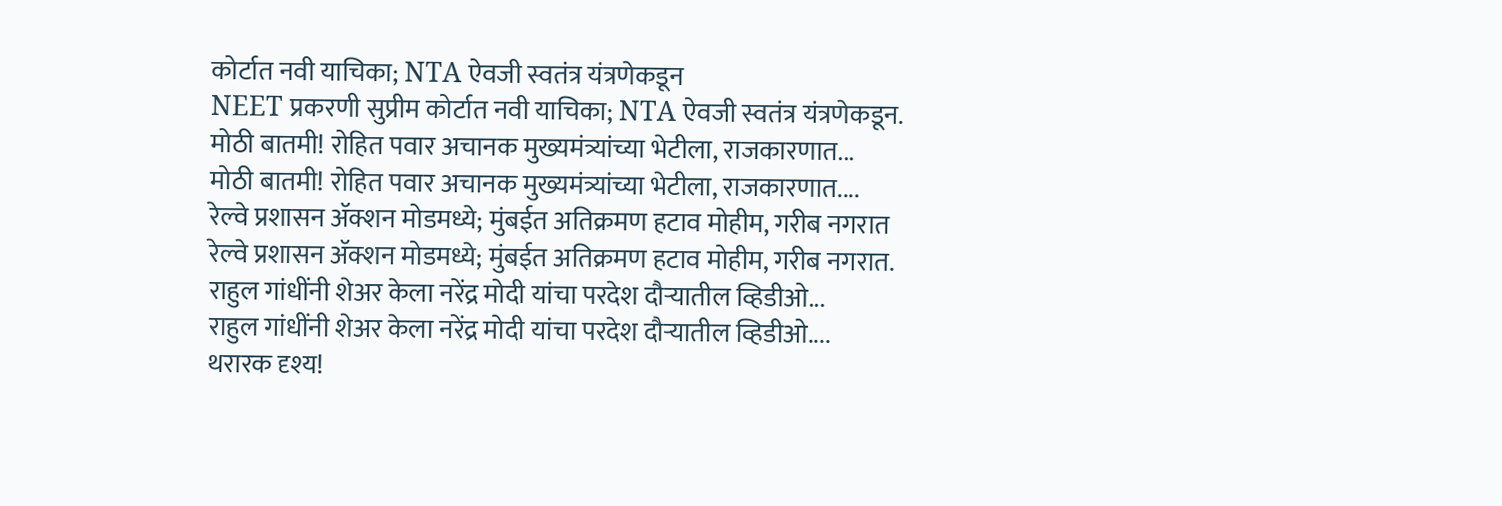कोर्टात नवी याचिका; NTA ऐवजी स्वतंत्र यंत्रणेकडून
NEET प्रकरणी सुप्रीम कोर्टात नवी याचिका; NTA ऐवजी स्वतंत्र यंत्रणेकडून.
मोठी बातमी! रोहित पवार अचानक मुख्यमंत्र्यांच्या भेटीला, राजकारणात...
मोठी बातमी! रोहित पवार अचानक मुख्यमंत्र्यांच्या भेटीला, राजकारणात....
रेल्वे प्रशासन ॲक्शन मोडमध्ये; मुंबईत अतिक्रमण हटाव मोहीम, गरीब नगरात
रेल्वे प्रशासन ॲक्शन मोडमध्ये; मुंबईत अतिक्रमण हटाव मोहीम, गरीब नगरात.
राहुल गांधींनी शेअर केला नरेंद्र मोदी यांचा परदेश दौऱ्यातील व्हिडीओ...
राहुल गांधींनी शेअर केला नरेंद्र मोदी यांचा परदेश दौऱ्यातील व्हिडीओ....
थरारक दृश्य!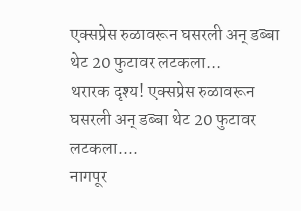एक्सप्रेस रुळावरून घसरली अन् डब्बा थेट 20 फुटावर लटकला...
थरारक दृश्य! एक्सप्रेस रुळावरून घसरली अन् डब्बा थेट 20 फुटावर लटकला....
नागपूर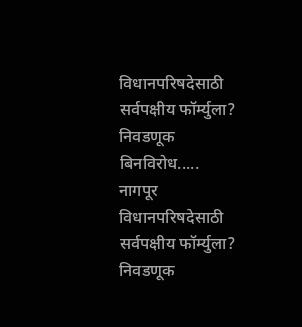विधानपरिषदेसाठी सर्वपक्षीय फॉर्म्युला? निवडणूक बिनविरोध.....
नागपूर विधानपरिषदेसाठी सर्वपक्षीय फॉर्म्युला? निवडणूक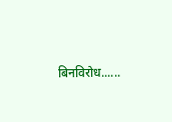बिनविरोध......